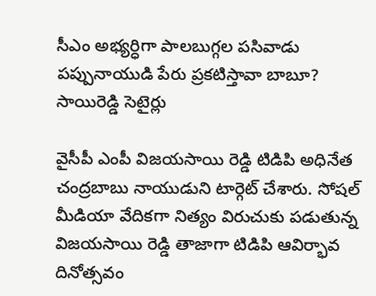సీఎం అభ్యర్ధిగా పాలబుగ్గల పసివాడు పప్పునాయుడి పేరు ప్రకటిస్తావా బాబూ? సాయిరెడ్డి సెటైర్లు

వైసీపీ ఎంపీ విజయసాయి రెడ్డి టిడిపి అధినేత చంద్రబాబు నాయుడుని టార్గెట్ చేశారు. సోషల్ మీడియా వేదికగా నిత్యం విరుచుకు పడుతున్న విజయసాయి రెడ్డి తాజాగా టిడిపి ఆవిర్భావ దినోత్సవం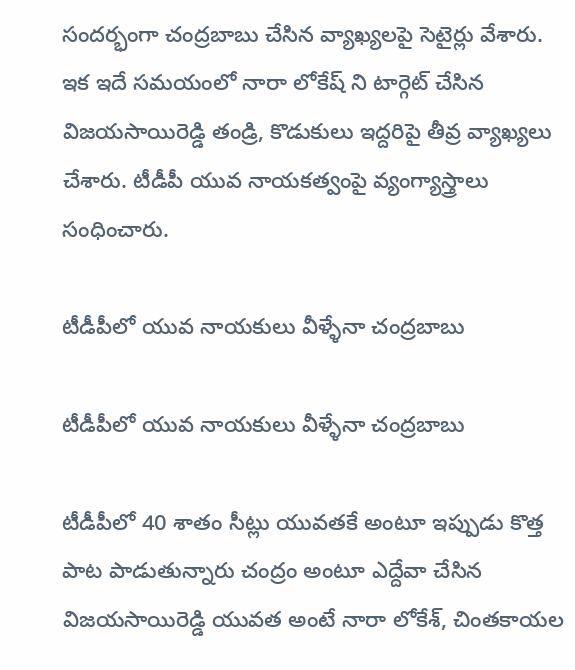సందర్భంగా చంద్రబాబు చేసిన వ్యాఖ్యలపై సెటైర్లు వేశారు. ఇక ఇదే సమయంలో నారా లోకేష్ ని టార్గెట్ చేసిన విజయసాయిరెడ్డి తండ్రి, కొడుకులు ఇద్దరిపై తీవ్ర వ్యాఖ్యలు చేశారు. టీడీపీ యువ నాయకత్వంపై వ్యంగ్యాస్త్రాలు సంధించారు.

టీడీపీలో యువ నాయకులు వీళ్ళేనా చంద్రబాబు

టీడీపీలో యువ నాయకులు వీళ్ళేనా చంద్రబాబు

టీడీపీలో 40 శాతం సీట్లు యువతకే అంటూ ఇప్పుడు కొత్త పాట పాడుతున్నారు చంద్రం అంటూ ఎద్దేవా చేసిన విజయసాయిరెడ్డి యువత అంటే నారా లోకేశ్, చింతకాయల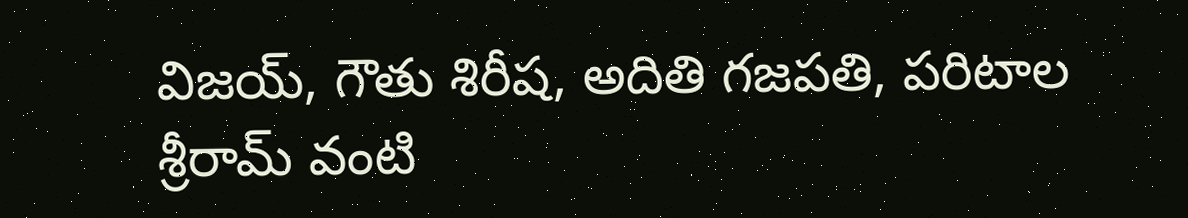విజయ్, గౌతు శిరీష, అదితి గజపతి, పరిటాల శ్రీరామ్ వంటి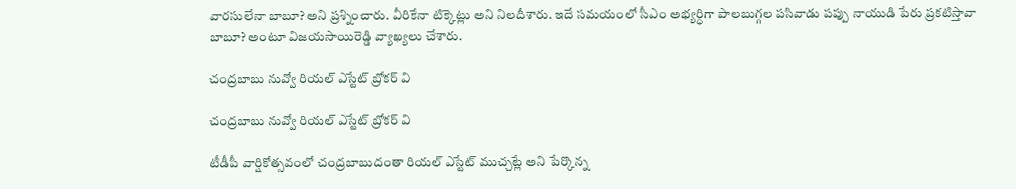వారసులేనా బాబూ? అని ప్రశ్నించారు. వీరికేనా టిక్కెట్లు అని నిలదీశారు. ఇదే సమయంలో సీఎం అభ్యర్ధిగా పాలబుగ్గల పసివాడు పప్పు నాయుడి పేరు ప్రకటిస్తావా బాబూ? అంటూ విజయసాయిరెడ్డి వ్యాఖ్యలు చేశారు.

చంద్రబాబు నువ్వో రియల్ ఎస్టేట్ బ్రోకర్ వి

చంద్రబాబు నువ్వో రియల్ ఎస్టేట్ బ్రోకర్ వి

టీడీపీ వార్షికోత్సవంలో చంద్రబాబుదంతా రియల్ ఎస్టేట్ ముచ్చట్లే అని పేర్కొన్న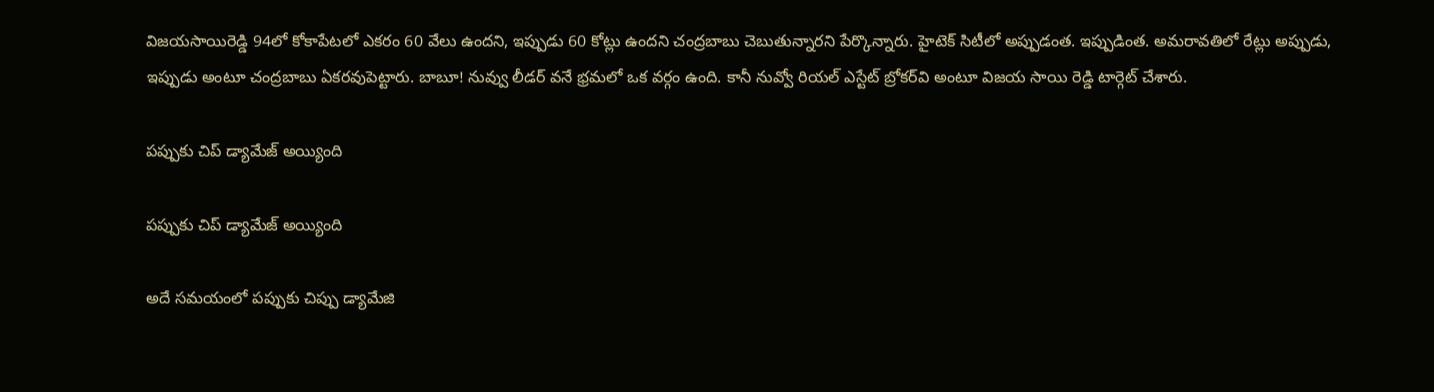విజయసాయిరెడ్డి 94లో కోకాపేటలో ఎకరం 60 వేలు ఉందని, ఇప్పుడు 60 కోట్లు ఉందని చంద్రబాబు చెబుతున్నారని పేర్కొన్నారు. హైటెక్ సిటీలో అప్పుడంత. ఇప్పుడింత. అమరావతిలో రేట్లు అప్పుడు, ఇప్పుడు అంటూ చంద్రబాబు ఏకరవుపెట్టారు. బాబూ! నువ్వు లీడర్ వనే భ్రమలో ఒక వర్గం ఉంది. కానీ నువ్వో రియల్ ఎస్టేట్ బ్రోకర్‌వి అంటూ విజయ సాయి రెడ్డి టార్గెట్ చేశారు.

పప్పుకు చిప్ డ్యామేజ్ అయ్యింది

పప్పుకు చిప్ డ్యామేజ్ అయ్యింది

అదే సమయంలో పప్పుకు చిప్పు డ్యామేజి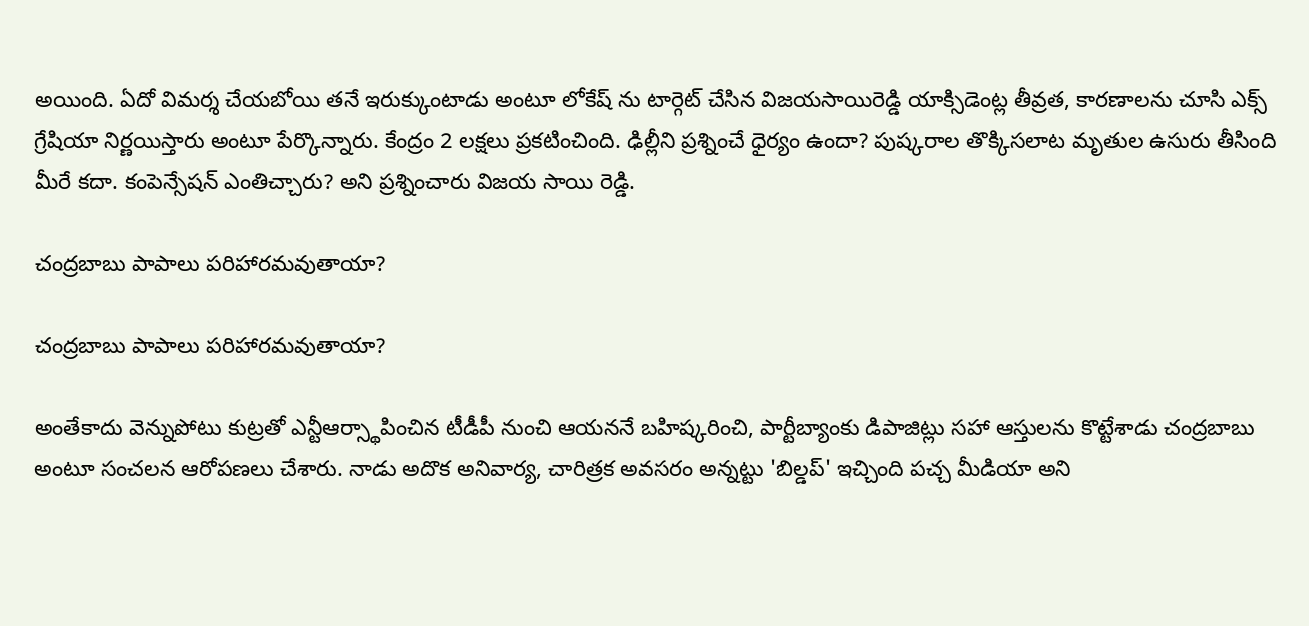అయింది. ఏదో విమర్శ చేయబోయి తనే ఇరుక్కుంటాడు అంటూ లోకేష్ ను టార్గెట్ చేసిన విజయసాయిరెడ్డి యాక్సిడెంట్ల తీవ్రత, కారణాలను చూసి ఎక్స్ గ్రేషియా నిర్ణయిస్తారు అంటూ పేర్కొన్నారు. కేంద్రం 2 లక్షలు ప్రకటించింది. ఢిల్లీని ప్రశ్నించే ధైర్యం ఉందా? పుష్కరాల తొక్కిసలాట మృతుల ఉసురు తీసింది మీరే కదా. కంపెన్సేషన్ ఎంతిచ్చారు? అని ప్రశ్నించారు విజయ సాయి రెడ్డి.

చంద్రబాబు పాపాలు పరిహారమవుతాయా?

చంద్రబాబు పాపాలు పరిహారమవుతాయా?

అంతేకాదు వెన్నుపోటు కుట్రతో ఎన్టీఆర్స్థాపించిన టీడీపీ నుంచి ఆయననే బహిష్కరించి, పార్టీబ్యాంకు డిపాజిట్లు సహా ఆస్తులను కొట్టేశాడు చంద్రబాబు అంటూ సంచలన ఆరోపణలు చేశారు. నాడు అదొక అనివార్య, చారిత్రక అవసరం అన్నట్టు 'బిల్డప్' ఇచ్చింది పచ్చ మీడియా అని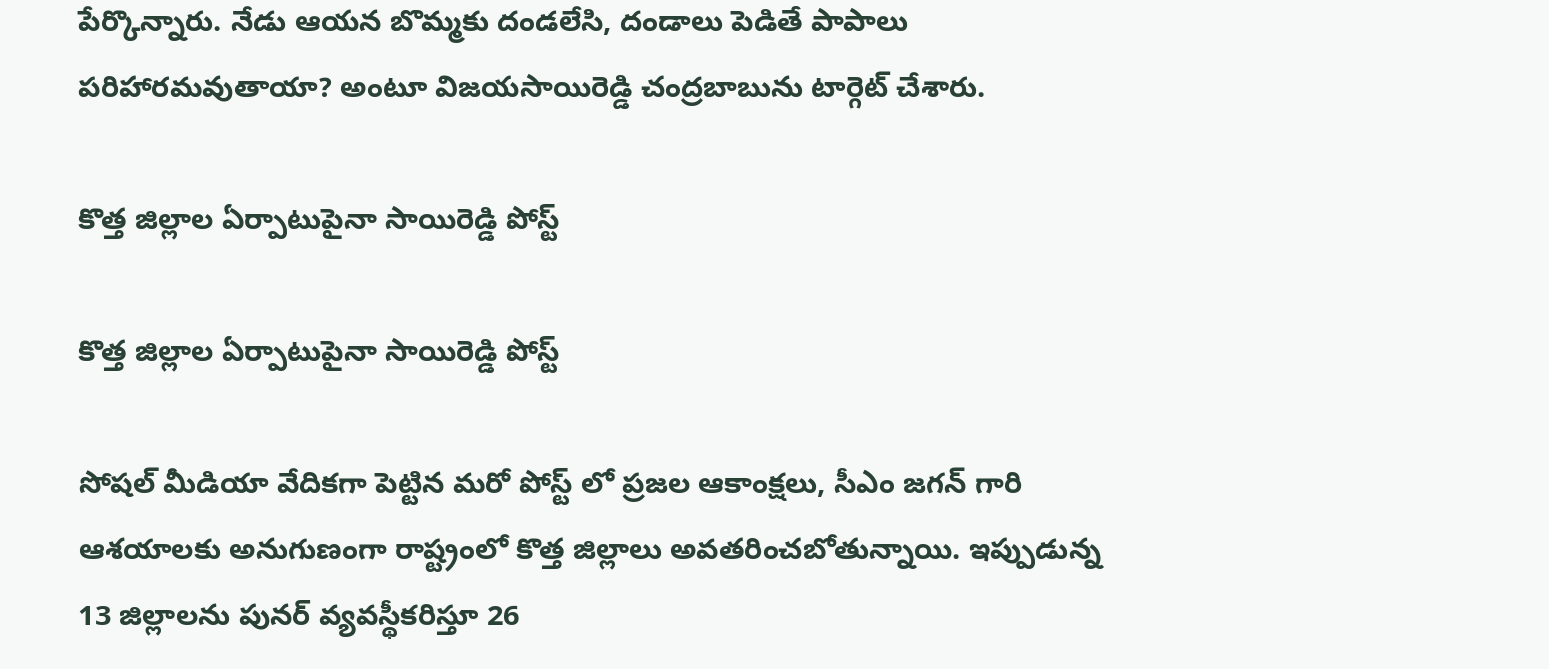పేర్కొన్నారు. నేడు ఆయన బొమ్మకు దండలేసి, దండాలు పెడితే పాపాలు పరిహారమవుతాయా? అంటూ విజయసాయిరెడ్డి చంద్రబాబును టార్గెట్ చేశారు.

కొత్త జిల్లాల ఏర్పాటుపైనా సాయిరెడ్డి పోస్ట్

కొత్త జిల్లాల ఏర్పాటుపైనా సాయిరెడ్డి పోస్ట్

సోషల్ మీడియా వేదికగా పెట్టిన మరో పోస్ట్ లో ప్రజల ఆకాంక్షలు, సీఎం జగన్ గారి ఆశయాలకు అనుగుణంగా రాష్ట్రంలో కొత్త జిల్లాలు అవతరించబోతున్నాయి. ఇప్పుడున్న 13 జిల్లాలను పునర్ వ్యవస్థీకరిస్తూ 26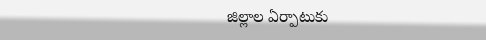జిల్లాల ఏర్పాటుకు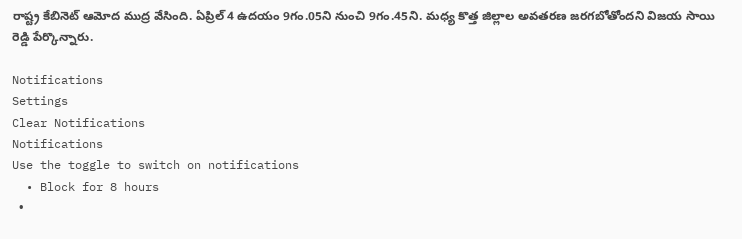రాష్ట్ర కేబినెట్‌ ఆమోద ముద్ర వేసింది. ఏప్రిల్‌ 4 ఉదయం 9గం.05ని నుంచి 9గం.45ని. మధ్య కొత్త జిల్లాల అవతరణ జరగబోతోందని విజయ సాయి రెడ్డి పేర్కొన్నారు.

Notifications
Settings
Clear Notifications
Notifications
Use the toggle to switch on notifications
  • Block for 8 hours
  •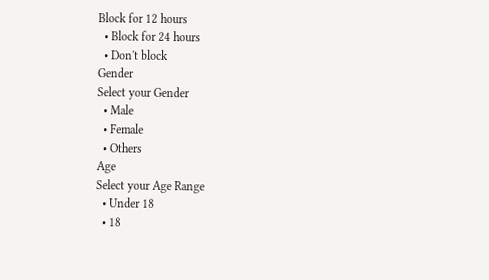Block for 12 hours
  • Block for 24 hours
  • Don't block
Gender
Select your Gender
  • Male
  • Female
  • Others
Age
Select your Age Range
  • Under 18
  • 18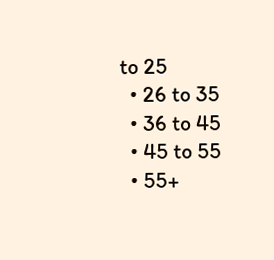to 25
  • 26 to 35
  • 36 to 45
  • 45 to 55
  • 55+